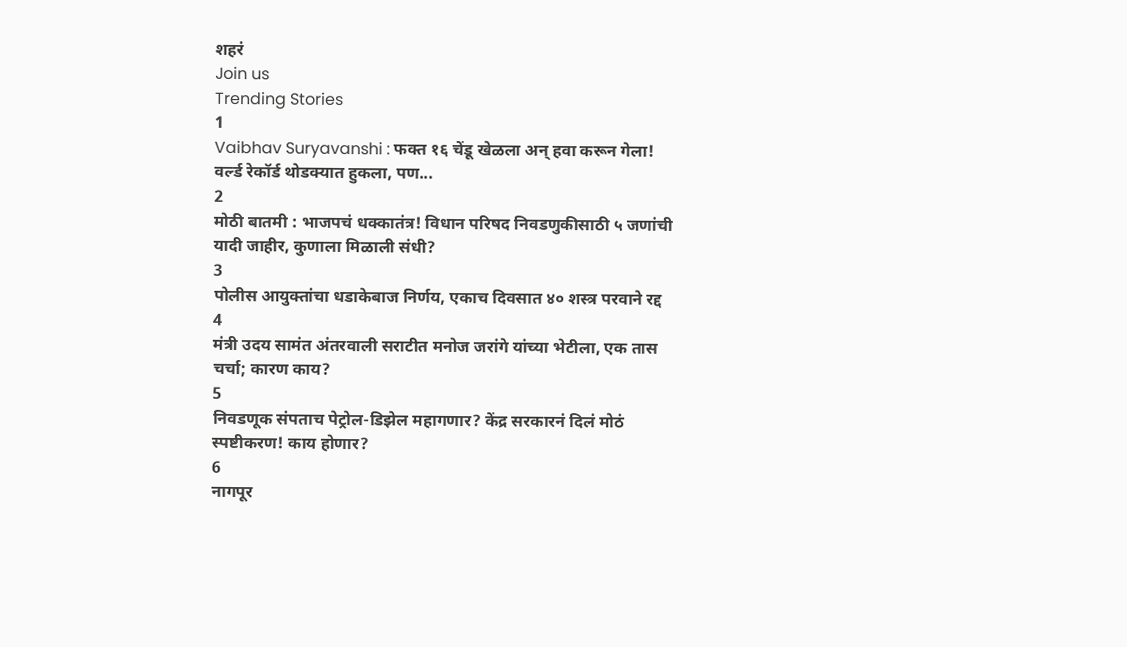शहरं
Join us
Trending Stories
1
Vaibhav Suryavanshi : फक्त १६ चेंडू खेळला अन् हवा करून गेला! वर्ल्ड रेकॉर्ड थोडक्यात हुकला, पण...
2
मोठी बातमी : भाजपचं धक्कातंत्र! विधान परिषद निवडणुकीसाठी ५ जणांची यादी जाहीर, कुणाला मिळाली संधी?
3
पोलीस आयुक्तांचा धडाकेबाज निर्णय, एकाच दिवसात ४० शस्त्र परवाने रद्द
4
मंत्री उदय सामंत अंतरवाली सराटीत मनोज जरांगे यांच्या भेटीला, एक तास चर्चा; कारण काय?
5
निवडणूक संपताच पेट्रोल-डिझेल महागणार? केंद्र सरकारनं दिलं मोठं स्पष्टीकरण! काय होणार?
6
नागपूर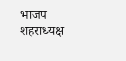भाजप शहराध्यक्ष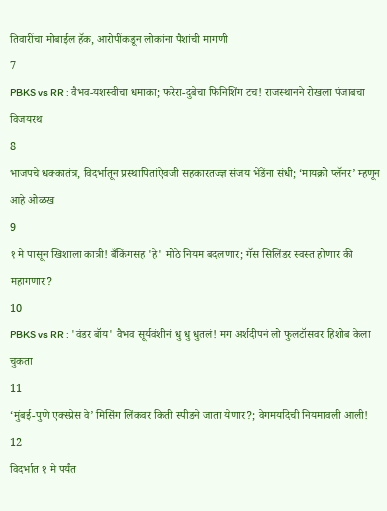तिवारींचा मोबाईल हॅक, आरोपींकडून लोकांना पैशांची मागणी
7
PBKS vs RR : वैभव-यशस्वीचा धमाका; फरेरा-दुबेचा फिनिशिंग टच! राजस्थानने रोखला पंजाबचा विजयरथ
8
भाजपचे धक्कातंत्र, विदर्भातून प्रस्थापितांऐवजी सहकारतज्ज्ञ संजय भेंडेंना संधी; ‘मायक्रो प्लॅनर’ म्हणून आहे ओळख
9
१ मे पासून खिशाला कात्री! बँकिंगसह 'हे' मोठे नियम बदलणार; गॅस सिलिंडर स्वस्त होणार की महागणार?
10
PBKS vs RR : 'वंडर बॉय' वैभव सूर्यवंशीनं धु धु धुतलं! मग अर्शदीपनं लो फुलटॉसवर हिशोब केला चुकता
11
‘मुंबई-पुणे एक्स्प्रेस वे’ मिसिंग लिंकवर किती स्पीडने जाता येणार?; वेगमर्यादेची नियमावली आली!
12
विदर्भात १ मे पर्यंत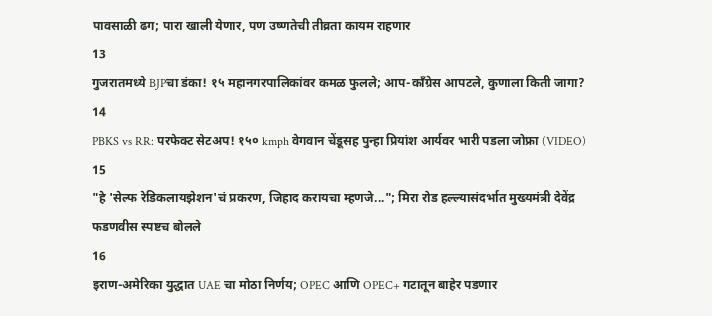पावसाळी ढग; पारा खाली येणार, पण उष्णतेची तीव्रता कायम राहणार
13
गुजरातमध्ये BJPचा डंका! १५ महानगरपालिकांवर कमळ फुलले; आप-काँग्रेस आपटले, कुणाला किती जागा?
14
PBKS vs RR: परफेक्ट सेटअप! १५० kmph वेगवान चेंडूसह पुन्हा प्रियांश आर्यवर भारी पडला जोफ्रा (VIDEO)
15
"हे 'सेल्फ रेडिकलायझेशन'चं प्रकरण, जिहाद करायचा म्हणजे..."; मिरा रोड हल्ल्यासंदर्भात मुख्यमंत्री देवेंद्र फडणवीस स्पष्टच बोलले
16
इराण-अमेरिका युद्धात UAE चा मोठा निर्णय; OPEC आणि OPEC+ गटातून बाहेर पडणार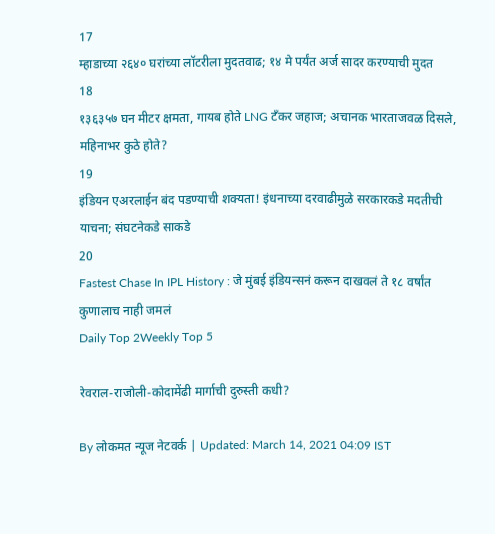17
म्हाडाच्या २६४० घरांच्या लॉटरीला मुदतवाढ; १४ मे पर्यंत अर्ज सादर करण्याची मुदत
18
१३६३५७ घन मीटर क्षमता, गायब होते LNG टँकर जहाज; अचानक भारताजवळ दिसले, महिनाभर कुठे होते?
19
इंडियन एअरलाईन बंद पडण्याची शक्यता! इंधनाच्या दरवाढीमुळे सरकारकडे मदतीची याचना; संघटनेकडे साकडे
20
Fastest Chase In IPL History : जे मुंबई इंडियन्सनं करून दाखवलं ते १८ वर्षांत कुणालाच नाही जमलं
Daily Top 2Weekly Top 5

रेवराल-राजोली-कोदामेंढी मार्गाची दुरुस्ती कधी?

By लोकमत न्यूज नेटवर्क | Updated: March 14, 2021 04:09 IST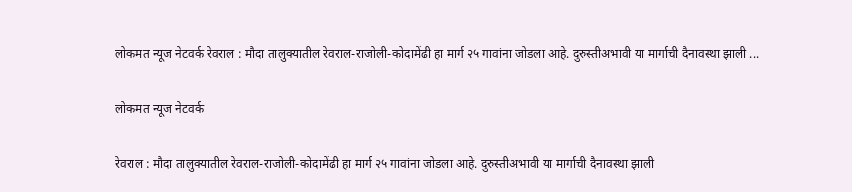लोकमत न्यूज नेटवर्क रेवराल : मौदा तालुक्यातील रेवराल-राजोली-कोदामेंढी हा मार्ग २५ गावांना जोडला आहे. दुरुस्तीअभावी या मार्गाची दैनावस्था झाली ...

लोकमत न्यूज नेटवर्क

रेवराल : मौदा तालुक्यातील रेवराल-राजोली-कोदामेंढी हा मार्ग २५ गावांना जोडला आहे. दुरुस्तीअभावी या मार्गाची दैनावस्था झाली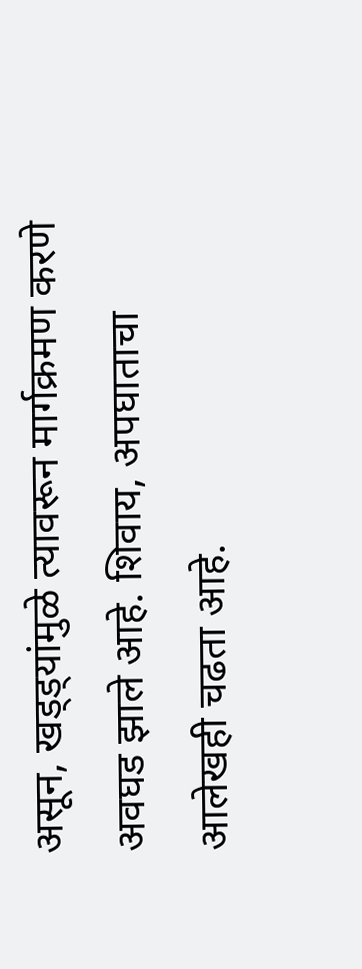असून, खड्ड्यांमुळे त्यावरून मार्गक्रमण करणे अवघड झाले आहे. शिवाय, अपघाताचा आलेखही चढता आहे.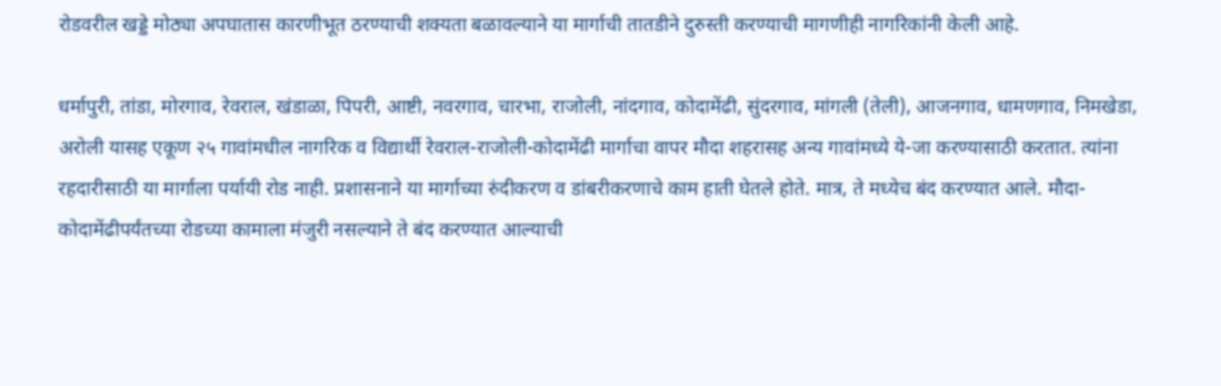रोडवरील खड्डे मोठ्या अपघातास कारणीभूत ठरण्याची शक्यता बळावल्याने या मार्गाची तातडीने दुरुस्ती करण्याची मागणीही नागरिकांनी केली आहे.

धर्मापुरी, तांडा, मोरगाव, रेवराल, खंडाळा, पिपरी, आष्टी, नवरगाव, चारभा, राजोली, नांदगाव, कोदामेंढी, सुंदरगाव, मांगली (तेली), आजनगाव, धामणगाव, निमखेडा, अरोली यासह एकूण २५ गावांमधील नागरिक व विद्यार्थी रेवराल-राजोली-कोदामेंढी मार्गाचा वापर मौदा शहरासह अन्य गावांमध्ये ये-जा करण्यासाठी करतात. त्यांना रहदारीसाठी या मार्गाला पर्यायी रोड नाही. प्रशासनाने या मार्गाच्या रुंदीकरण व डांबरीकरणाचे काम हाती घेतले होते. मात्र, ते मध्येच बंद करण्यात आले. मौदा-कोदामेंढीपर्यंतच्या रोडच्या कामाला मंजुरी नसल्याने ते बंद करण्यात आल्याची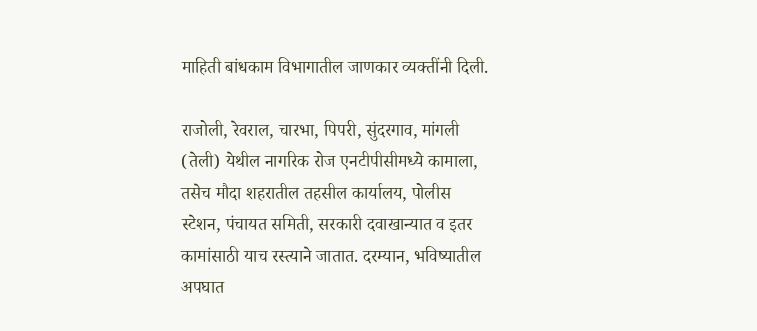माहिती बांधकाम विभागातील जाणकार व्यक्तींनी दिली.

राजोली, रेवराल, चारभा, पिपरी, सुंदरगाव, मांगली (तेली) येथील नागरिक रोज एनटीपीसीमध्ये कामाला, तसेच मौदा शहरातील तहसील कार्यालय, पोलीस स्टेशन, पंचायत समिती, सरकारी दवाखान्यात व इतर कामांसाठी याच रस्त्याने जातात. दरम्यान, भविष्यातील अपघात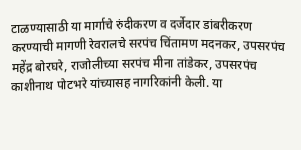टाळण्यासाठी या मार्गाचे रुंदीकरण व दर्जेदार डांबरीकरण करण्याची मागणी रेवरालचे सरपंच चिंतामण मदनकर, उपसरपंच महेंद्र बोरघरे, राजोलीच्या सरपंच मीना तांडेकर, उपसरपंच काशीनाथ पोटभरे यांच्यासह नागरिकांनी केली. या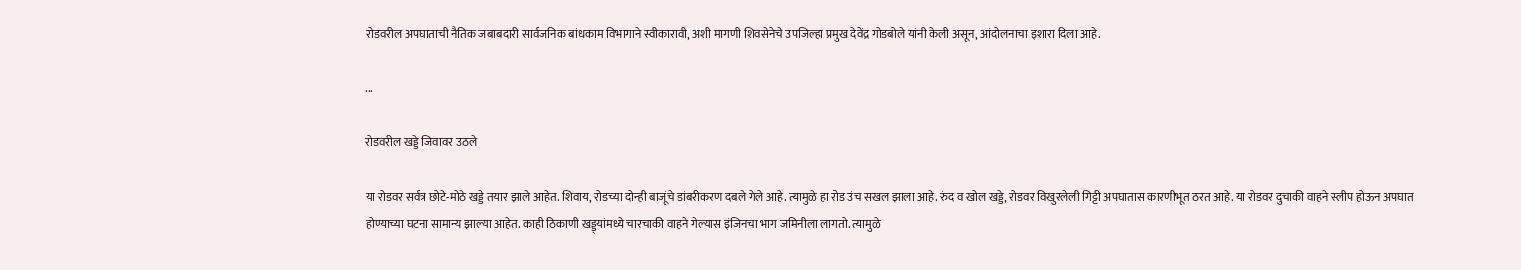रोडवरील अपघाताची नैतिक जबाबदारी सार्वजनिक बांधकाम विभागाने स्वीकारावी, अशी मागणी शिवसेनेचे उपजिल्हा प्रमुख देवेंद्र गोडबोले यांनी केली असून, आंदोलनाचा इशारा दिला आहे.

...

रोडवरील खड्डे जिवावर उठले

या रोडवर सर्वत्र छोटे-मोठे खड्डे तयार झाले आहेत. शिवाय, रोडच्या दोन्ही बाजूंचे डांबरीकरण दबले गेले आहे. त्यामुळे हा रोड उंच सखल झाला आहे. रुंद व खोल खड्डे, रोडवर विखुरलेली गिट्टी अपघातास कारणीभूत ठरत आहे. या रोडवर दुचाकी वाहने स्लीप होऊन अपघात होण्याच्या घटना सामान्य झाल्या आहेत. काही ठिकाणी खड्ड्यांमध्ये चारचाकी वाहने गेल्यास इंजिनचा भाग जमिनीला लागतो. त्यामुळे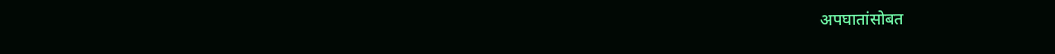अपघातांसोबत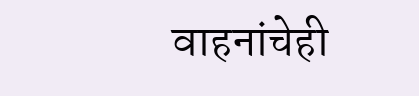वाहनांचेही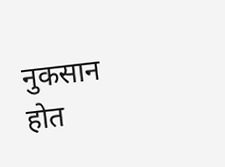नुकसान होत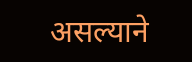असल्याने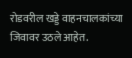रोडवरील खड्डे वाहनचालकांच्या जिवावर उठले आहेत.